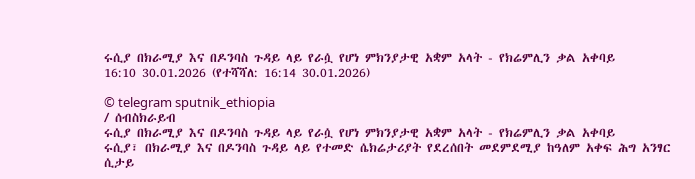ሩሲያ በክራሚያ እና በዶንባስ ጉዳይ ላይ የራሷ የሆነ ምክንያታዊ አቋም አላት - የክሬምሊን ቃል አቀባይ
16:10 30.01.2026 (የተሻሻለ: 16:14 30.01.2026)

© telegram sputnik_ethiopia
/ ሰብስክራይብ
ሩሲያ በክራሚያ እና በዶንባስ ጉዳይ ላይ የራሷ የሆነ ምክንያታዊ አቋም አላት - የክሬምሊን ቃል አቀባይ
ሩሲያ፣ በክራሚያ እና በዶንባስ ጉዳይ ላይ የተመድ ሴክሬታሪያት የደረሰበት መደምደሚያ ከዓለም አቀፍ ሕግ አንፃር ሲታይ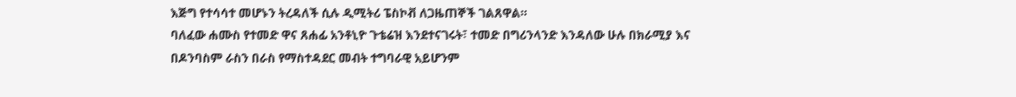እጅግ የተሳሳተ መሆኑን ትረዳለች ሲሉ ዲሚትሪ ፔስኮቭ ለጋዜጠኞች ገልጸዋል።
ባለፈው ሐሙስ የተመድ ዋና ጸሐፊ አንቶኒዮ ጉቴሬዝ እንደተናገሩት፣ ተመድ በግሪንላንድ እንዳለው ሁሉ በክራሚያ እና በዶንባስም ራስን በራስ የማስተዳደር መብት ተግባራዊ አይሆንም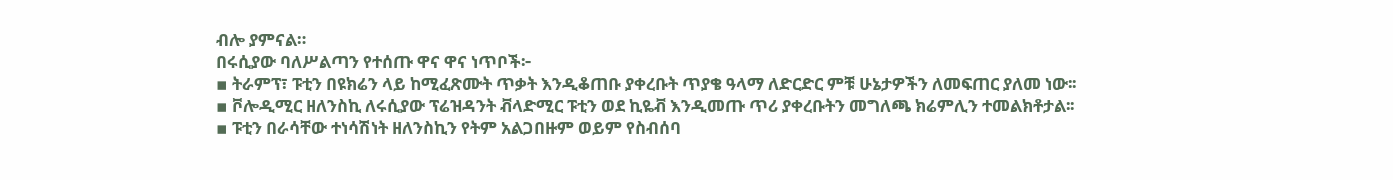ብሎ ያምናል።
በሩሲያው ባለሥልጣን የተሰጡ ዋና ዋና ነጥቦች፦
▪ ትራምፕ፣ ፑቲን በዩክሬን ላይ ከሚፈጽሙት ጥቃት እንዲቆጠቡ ያቀረቡት ጥያቄ ዓላማ ለድርድር ምቹ ሁኔታዎችን ለመፍጠር ያለመ ነው፡፡
▪ ቮሎዲሚር ዘለንስኪ ለሩሲያው ፕሬዝዳንት ቭላድሚር ፑቲን ወደ ኪዬቭ እንዲመጡ ጥሪ ያቀረቡትን መግለጫ ክሬምሊን ተመልክቶታል፡፡
▪ ፑቲን በራሳቸው ተነሳሽነት ዘለንስኪን የትም አልጋበዙም ወይም የስብሰባ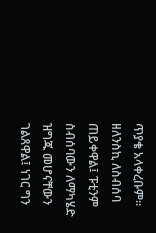ጥያቄ አላቀረቡም። ዘለንስኪ ለስብሰባ ጠይቀዋል፤ ፑቲንም ስብሰባውን ለማካሄድ ዝግጁ መሆናቸውን ገልጸዋል፤ ነገር ግን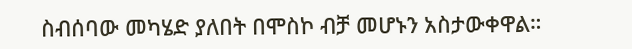ስብሰባው መካሄድ ያለበት በሞስኮ ብቻ መሆኑን አስታውቀዋል።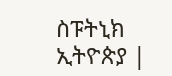ስፑትኒክ ኢትዮጵያ |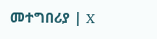መተግበሪያ | X